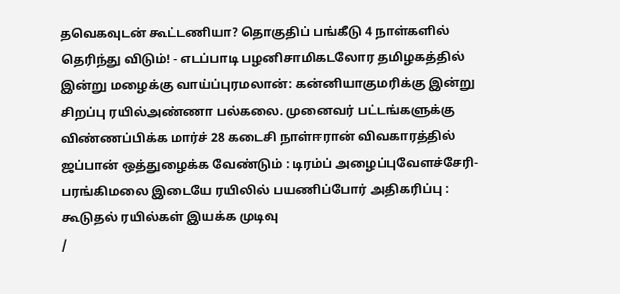தவெகவுடன் கூட்டணியா? தொகுதிப் பங்கீடு 4 நாள்களில் தெரிந்து விடும்! - எடப்பாடி பழனிசாமிகடலோர தமிழகத்தில் இன்று மழைக்கு வாய்ப்புரமலான்: கன்னியாகுமரிக்கு இன்று சிறப்பு ரயில்அண்ணா பல்கலை. முனைவர் பட்டங்களுக்கு விண்ணப்பிக்க மார்ச் 28 கடைசி நாள்ஈரான் விவகாரத்தில் ஜப்பான் ஒத்துழைக்க வேண்டும் : டிரம்ப் அழைப்புவேளச்சேரி-பரங்கிமலை இடையே ரயிலில் பயணிப்போர் அதிகரிப்பு : கூடுதல் ரயில்கள் இயக்க முடிவு
/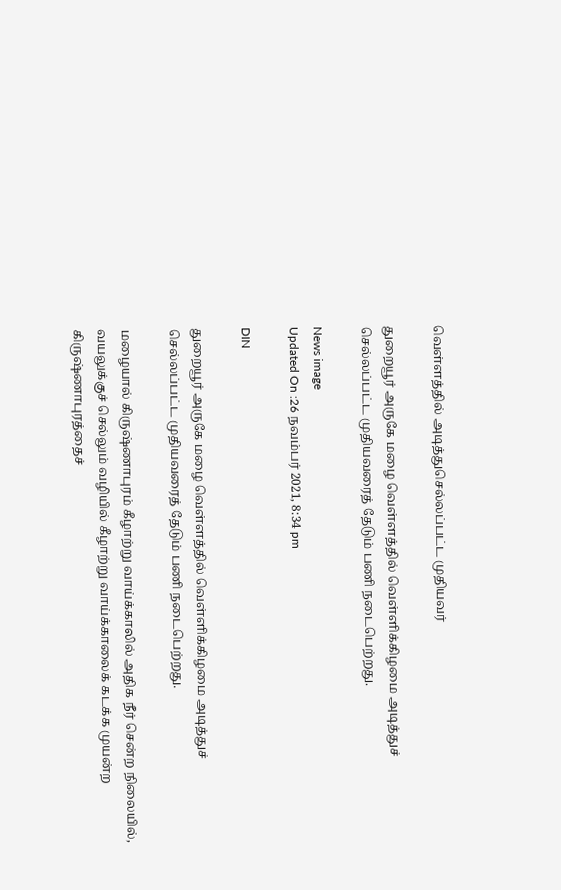வெள்ளத்தில் அடித்துசெல்லப்பட்ட முதியவர்

துறையூர் அருகே மழை வெள்ளத்தில் வெள்ளிக்கிழமை அடித்துச் செல்லப்பட்ட முதியவரைத் தேடும் பணி நடைபெற்றது.

News image
Updated On :26 நவம்பர் 2021, 8:34 pm

DIN

துறையூர் அருகே மழை வெள்ளத்தில் வெள்ளிக்கிழமை அடித்துச் செல்லப்பட்ட முதியவரைத் தேடும் பணி நடைபெற்றது.

மழையால் கிருஷ்ணாபுரம் கீழாற்று வாய்க்காலில் அதிக நீர் சென்ற நிலையில், வயலுக்குச் செல்லும் வழியில் கீழாற்று வாய்க்காலைக் கடக்க முயன்ற கிருஷ்ணாபுரத்தைச்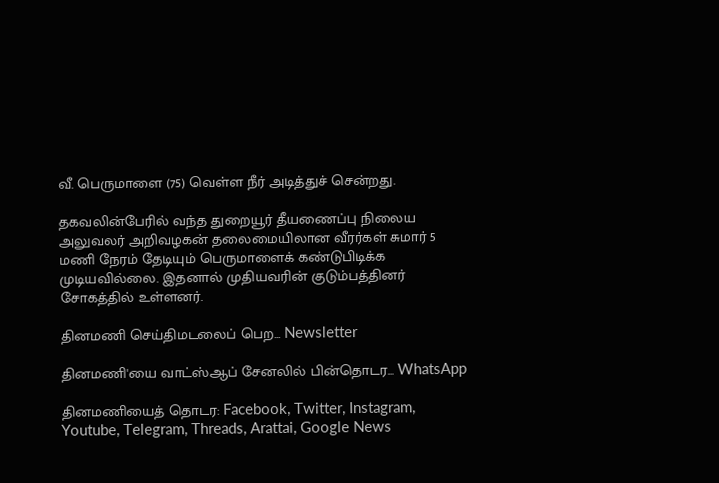வீ. பெருமாளை (75) வெள்ள நீர் அடித்துச் சென்றது.

தகவலின்பேரில் வந்த துறையூர் தீயணைப்பு நிலைய அலுவலர் அறிவழகன் தலைமையிலான வீரர்கள் சுமார் 5 மணி நேரம் தேடியும் பெருமாளைக் கண்டுபிடிக்க முடியவில்லை. இதனால் முதியவரின் குடும்பத்தினர் சோகத்தில் உள்ளனர்.

தினமணி செய்திமடலைப் பெற... Newsletter

தினமணி'யை வாட்ஸ்ஆப் சேனலில் பின்தொடர... WhatsApp

தினமணியைத் தொடர: Facebook, Twitter, Instagram, Youtube, Telegram, Threads, Arattai, Google News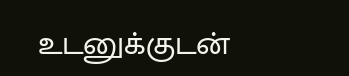உடனுக்குடன்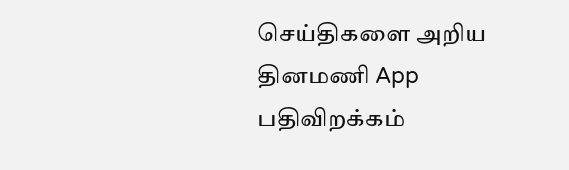செய்திகளை அறிய தினமணி App பதிவிறக்கம்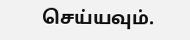செய்யவும்.